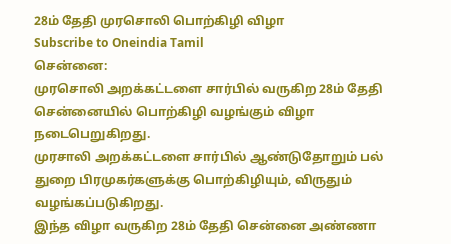28ம் தேதி முரசொலி பொற்கிழி விழா
Subscribe to Oneindia Tamil
சென்னை:
முரசொலி அறக்கட்டளை சார்பில் வருகிற 28ம் தேதி சென்னையில் பொற்கிழி வழங்கும் விழா நடைபெறுகிறது.
முரசாலி அறக்கட்டளை சார்பில் ஆண்டுதோறும் பல் துறை பிரமுகர்களுக்கு பொற்கிழியும், விருதும் வழங்கப்படுகிறது.
இந்த விழா வருகிற 28ம் தேதி சென்னை அண்ணா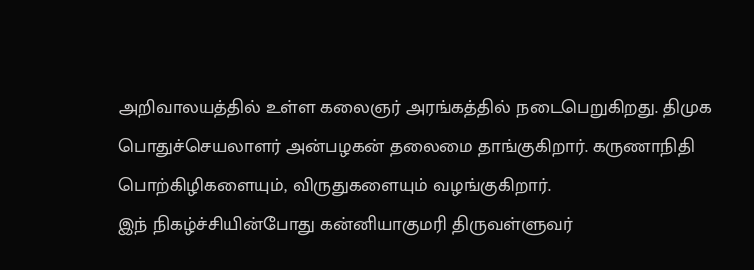அறிவாலயத்தில் உள்ள கலைஞர் அரங்கத்தில் நடைபெறுகிறது. திமுக பொதுச்செயலாளர் அன்பழகன் தலைமை தாங்குகிறார். கருணாநிதி பொற்கிழிகளையும், விருதுகளையும் வழங்குகிறார்.
இந் நிகழ்ச்சியின்போது கன்னியாகுமரி திருவள்ளுவர்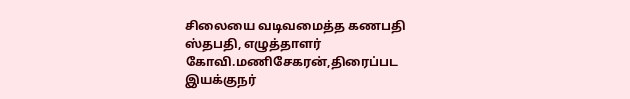சிலையை வடிவமைத்த கணபதி ஸ்தபதி, எழுத்தாளர் கோவி.மணிசேகரன்,திரைப்பட இயக்குநர்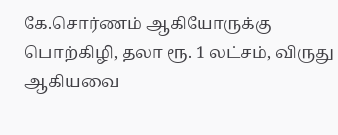கே.சொர்ணம் ஆகியோருக்கு பொற்கிழி, தலா ரூ. 1 லட்சம், விருது ஆகியவை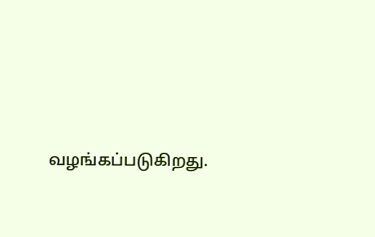வழங்கப்படுகிறது.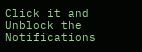Click it and Unblock the Notifications